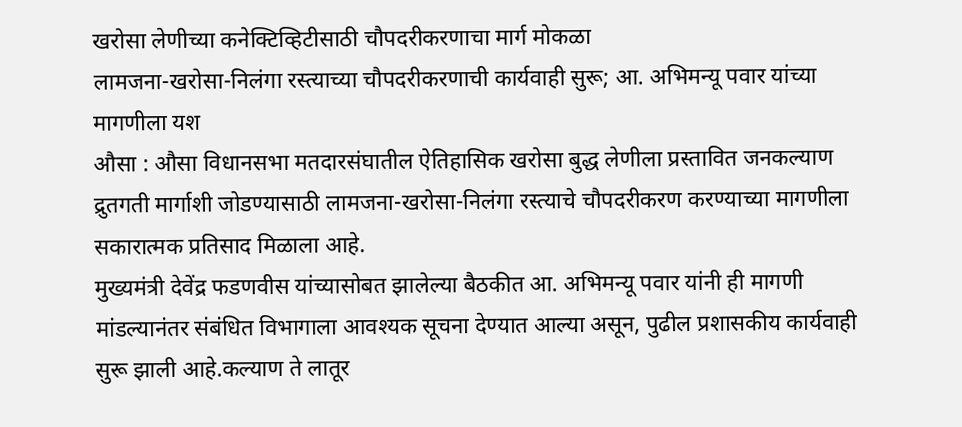खरोसा लेणीच्या कनेक्टिव्हिटीसाठी चौपदरीकरणाचा मार्ग मोकळा
लामजना-खरोसा-निलंगा रस्त्याच्या चौपदरीकरणाची कार्यवाही सुरू; आ. अभिमन्यू पवार यांच्या मागणीला यश
औसा : औसा विधानसभा मतदारसंघातील ऐतिहासिक खरोसा बुद्ध लेणीला प्रस्तावित जनकल्याण द्रुतगती मार्गाशी जोडण्यासाठी लामजना-खरोसा-निलंगा रस्त्याचे चौपदरीकरण करण्याच्या मागणीला सकारात्मक प्रतिसाद मिळाला आहे.
मुख्यमंत्री देवेंद्र फडणवीस यांच्यासोबत झालेल्या बैठकीत आ. अभिमन्यू पवार यांनी ही मागणी मांडल्यानंतर संबंधित विभागाला आवश्यक सूचना देण्यात आल्या असून, पुढील प्रशासकीय कार्यवाही सुरू झाली आहे.कल्याण ते लातूर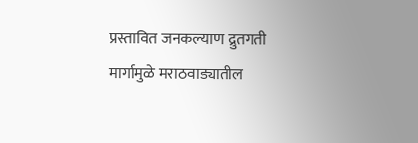प्रस्तावित जनकल्याण द्रुतगती मार्गामुळे मराठवाड्यातील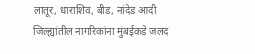लातूर, धाराशिव, बीड, नांदेड आदी जिल्ह्यांतील नागरिकांना मुंबईकडे जलद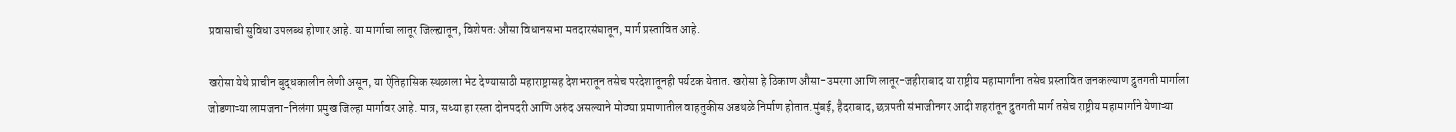प्रवासाची सुविधा उपलब्ध होणार आहे. या मार्गाचा लातूर जिल्ह्यातून, विशेषतः औसा विधानसभा मतदारसंघातून, मार्ग प्रस्तावित आहे.

खरोसा येथे प्राचीन बुद्धकालीन लेणी असून, या ऐतिहासिक स्थळाला भेट देण्यासाठी महाराष्ट्रासह देशभरातून तसेच परदेशातूनही पर्यटक येतात. खरोसा हे ठिकाण औसा-उमरगा आणि लातूर-जहीराबाद या राष्ट्रीय महामार्गांना तसेच प्रस्तावित जनकल्याण द्रुतगती मार्गाला जोडणाऱ्या लामजना-निलंगा प्रमुख जिल्हा मार्गावर आहे. मात्र, सध्या हा रस्ता दोनपदरी आणि अरुंद असल्याने मोठ्या प्रमाणातील वाहतुकीस अडथळे निर्माण होतात.मुंबई, हैदराबाद, छत्रपती संभाजीनगर आदी शहरांतून द्रुतगती मार्ग तसेच राष्ट्रीय महामार्गाने येणाऱ्या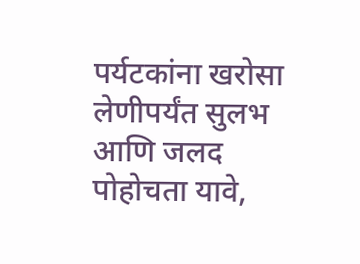पर्यटकांना खरोसा लेणीपर्यंत सुलभ आणि जलद पोहोचता यावे,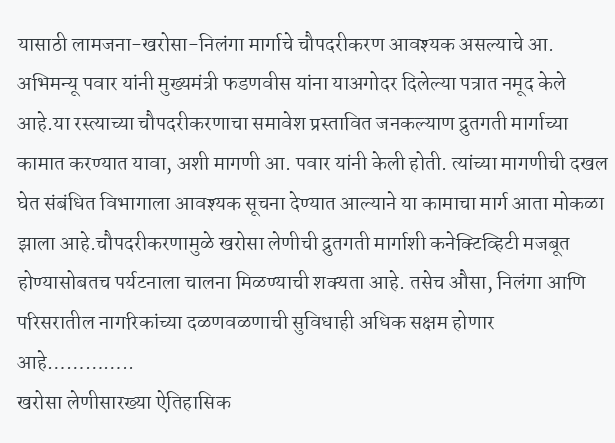यासाठी लामजना-खरोसा-निलंगा मार्गाचे चौपदरीकरण आवश्यक असल्याचे आ. अभिमन्यू पवार यांनी मुख्यमंत्री फडणवीस यांना याअगोदर दिलेल्या पत्रात नमूद केले आहे.या रस्त्याच्या चौपदरीकरणाचा समावेश प्रस्तावित जनकल्याण द्रुतगती मार्गाच्या कामात करण्यात यावा, अशी मागणी आ. पवार यांनी केली होती. त्यांच्या मागणीची दखल घेत संबंधित विभागाला आवश्यक सूचना देण्यात आल्याने या कामाचा मार्ग आता मोकळा झाला आहे.चौपदरीकरणामुळे खरोसा लेणीची द्रुतगती मार्गाशी कनेक्टिव्हिटी मजबूत होण्यासोबतच पर्यटनाला चालना मिळण्याची शक्यता आहे. तसेच औसा, निलंगा आणि परिसरातील नागरिकांच्या दळणवळणाची सुविधाही अधिक सक्षम होणार आहे…………..
खरोसा लेणीसारख्या ऐतिहासिक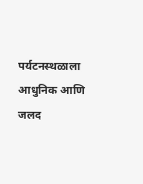पर्यटनस्थळाला आधुनिक आणि जलद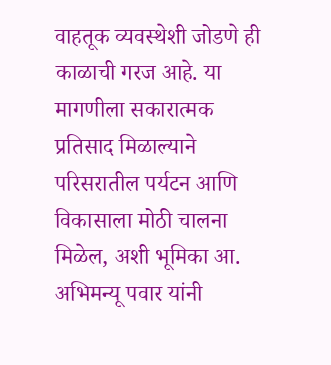वाहतूक व्यवस्थेशी जोडणे ही काळाची गरज आहे. या मागणीला सकारात्मक प्रतिसाद मिळाल्याने परिसरातील पर्यटन आणि विकासाला मोठी चालना मिळेल, अशी भूमिका आ. अभिमन्यू पवार यांनी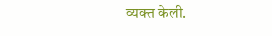व्यक्त केली.